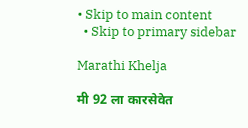• Skip to main content
  • Skip to primary sidebar

Marathi Khelja

मी 92 ला कारसेवेत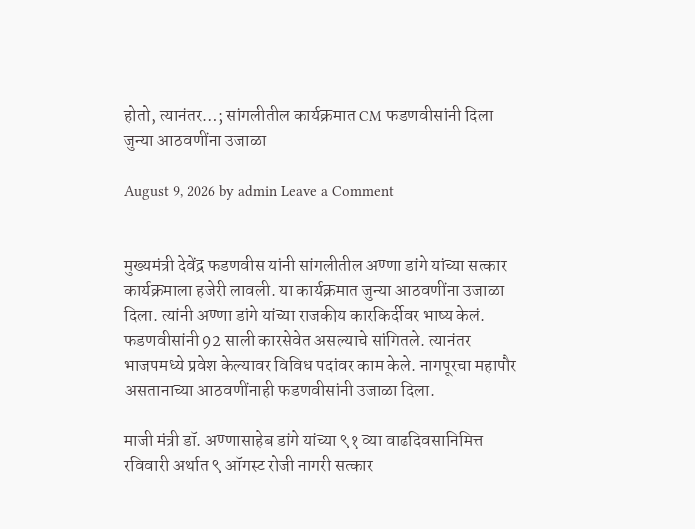होतो, त्यानंतर…; सांगलीतील कार्यक्रमात CM फडणवीसांनी दिला जुन्या आठवणींना उजाळा

August 9, 2026 by admin Leave a Comment


मुख्यमंत्री देवेंद्र फडणवीस यांनी सांगलीतील अण्णा डांगे यांच्या सत्कार कार्यक्रमाला हजेरी लावली. या कार्यक्रमात जुन्या आठवणींना उजाळा दिला. त्यांनी अण्णा डांगे यांच्या राजकीय कारकि‍र्दीवर भाष्य केलं. फडणवीसांनी 92 साली कारसेवेत असल्याचे सांगितले. त्यानंतर भाजपमध्ये प्रवेश केल्यावर विविध पदांवर काम केले. नागपूरचा महापौर असतानाच्या आठवणींनाही फडणवीसांनी उजाळा दिला.

माजी मंत्री डॉ. अण्णासाहेब डांगे यांच्या ९१ व्या वाढदिवसानिमित्त रविवारी अर्थात ९ ऑगस्ट रोजी नागरी सत्कार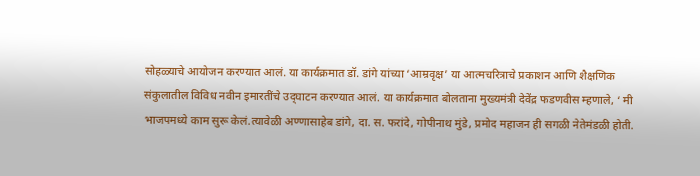सोहळ्याचे आयोजन करण्यात आलं. या कार्यक्रमात डॉ. डांगे यांच्या ‘आम्रवृक्ष’ या आत्मचरित्राचे प्रकाशन आणि शैक्षणिक संकुलातील विविध नवीन इमारतींचे उद्‌घाटन करण्यात आलं. या कार्यक्रमात बोलताना मुख्यमंत्री देवेंद्र फडणवीस म्हणाले, ‘ मी भाजपमध्ये काम सुरू केलं.त्यावेळी अण्णासाहेब डांगे, दा. स. फरांदे, गोपीनाथ मुंडे, प्रमोद महाजन ही सगळी नेतेमंडळी होती.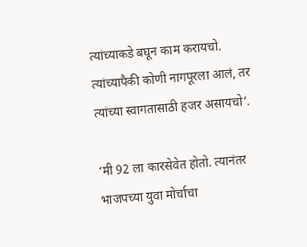त्यांच्याकडे बघून काम करायचो. त्यांच्यापैकी कोणी नागपूरला आलं, तर त्यांच्या स्वागतासाठी हजर असायचो’.

‘मी 92 ला कारसेवेत होतो. त्यानंतर भाजपच्या युवा मोर्चाचा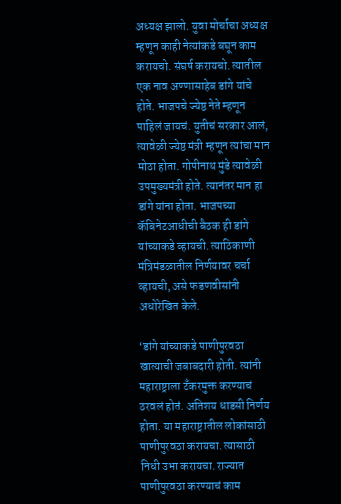अध्यक्ष झालो. युवा मोर्चाचा अध्यक्ष म्हणून काही नेत्यांकडे बघून काम करायचो. संघर्ष करायचो. त्यातील एक नाव अण्णासाहेब डांगे यांचे होते. भाजपचे ज्येष्ठ नेते म्हणून पाहिलं जायचं. युतीचं सरकार आलं, त्यावेळी ज्येष्ठ मंत्री म्हणून त्यांचा मान मोठा होता. गोपीनाथ मुंडे त्यावेळी उपमुख्यमंत्री होते. त्यानंतर मान हा डांगे यांना होता. भाजपच्या कॅबिनेटआधीची बैठक ही डांगे यांच्याकडे व्हायची. त्याठिकाणी मंत्रिमंडळातील निर्णयावर चर्चा व्हायची, असे फडणवीसांनी अधोरेखित केले.

‘डांगे यांच्याकडे पाणीपुरवठा खात्याची जबाबदारी होती. त्यांनी महाराष्ट्राला टँकरमुक्त करण्याचं ठरवलं होतं. अतिशय धाडसी निर्णय होता. या महाराष्ट्रातील लोकांसाठी पाणीपुरवठा करायचा. त्यासाठी निधी उभा करायचा. राज्यात पाणीपुरवठा करण्याचं काम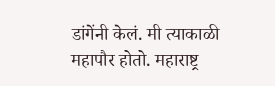डांगेंनी केलं. मी त्याकाळी महापौर होतो. महाराष्ट्र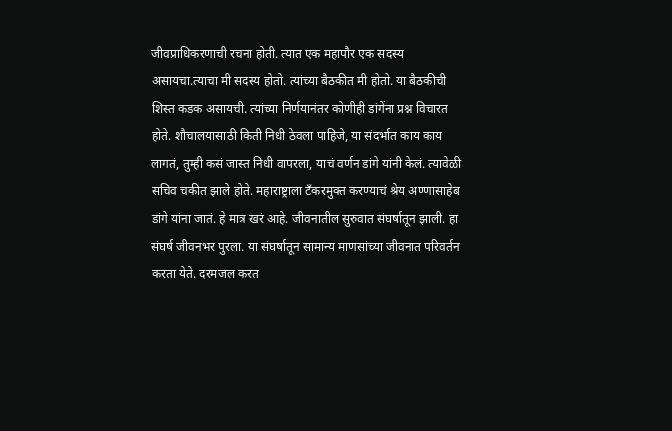जीवप्राधिकरणाची रचना होती. त्यात एक महापौर एक सदस्य असायचा.त्याचा मी सदस्य होतो. त्यांच्या बैठकीत मी होतो. या बैठकीची शिस्त कडक असायची. त्यांच्या निर्णयानंतर कोणीही डांगेंना प्रश्न विचारत होते. शौचालयासाठी किती निधी ठेवला पाहिजे, या संदर्भात काय काय लागतं, तुम्ही कसं जास्त निधी वापरला, याचं वर्णन डांगे यांनी केलं. त्यावेळी सचिव चकीत झाले होते. महाराष्ट्राला टँकरमुक्त करण्याचं श्रेय अण्णासाहेब डांगे यांना जातं. हे मात्र खरं आहे. जीवनातील सुरुवात संघर्षातून झाली. हा संघर्ष जीवनभर पुरला. या संघर्षातून सामान्य माणसांच्या जीवनात परिवर्तन करता येते. दरमजल करत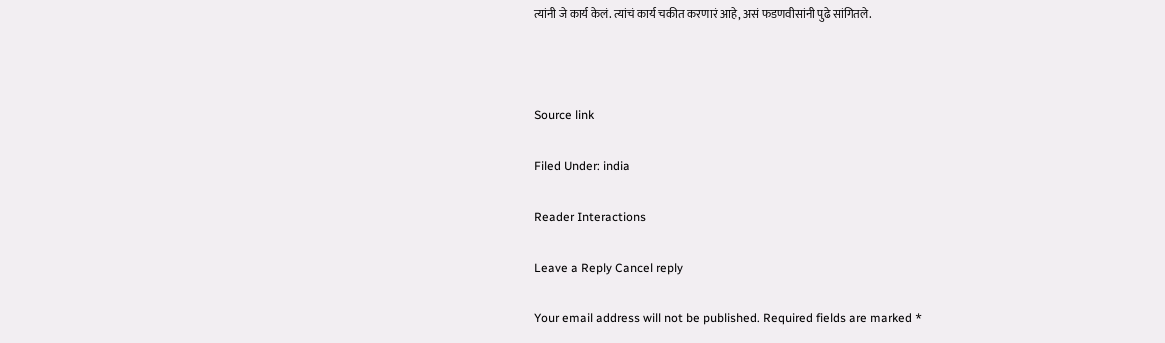त्यांनी जे कार्य केलं. त्यांचं कार्य चकीत करणारं आहे, असं फडणवीसांनी पुढे सांगितले.



Source link

Filed Under: india

Reader Interactions

Leave a Reply Cancel reply

Your email address will not be published. Required fields are marked *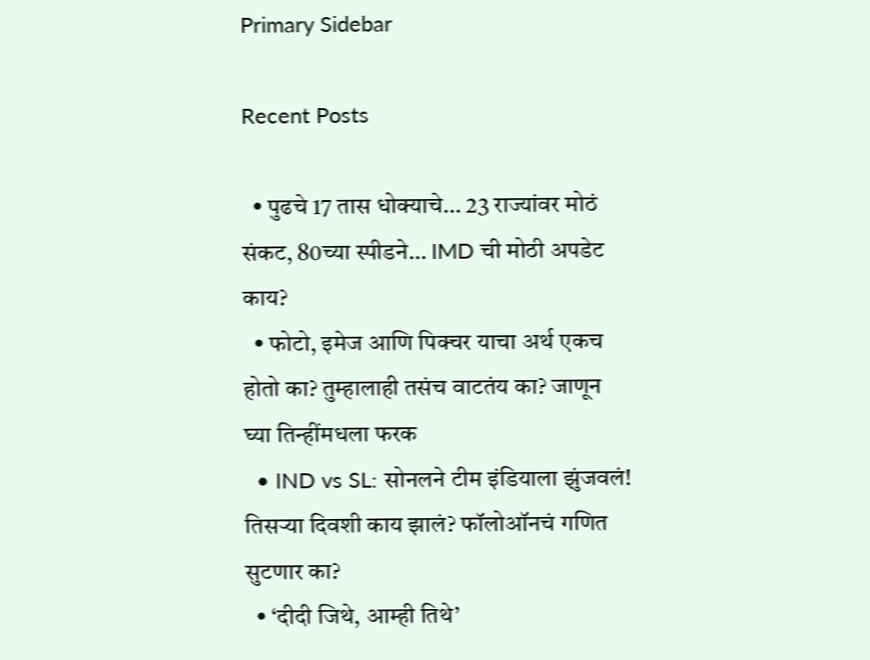Primary Sidebar

Recent Posts

  • पुढचे 17 तास धोक्याचे… 23 राज्यांवर मोठं संकट, 80च्या स्पीडने… IMD ची मोठी अपडेट काय?
  • फोटो, इमेज आणि पिक्चर याचा अर्थ एकच होतो का? तुम्हालाही तसंच वाटतंय का? जाणून घ्या तिन्हींमधला फरक
  • IND vs SL: सोनलने टीम इंडियाला झुंजवलं! तिसऱ्या दिवशी काय झालं? फॉलोऑनचं गणित सुटणार का?
  • ‘दीदी जिथे, आम्ही तिथे’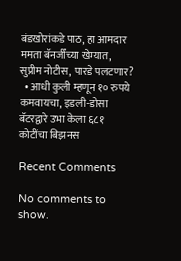बंडखोरांकडे पाठ, हा आमदार ममता बॅनर्जींच्या खेम्यात, सुप्रीम नोटीस, पारडे पलटणार?
  • आधी कुली म्हणून १० रुपये कमवायचा, इडली-डोसा बॅटरद्वारे उभा केला ६८१ कोटींचा बिझनस

Recent Comments

No comments to show.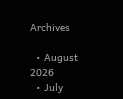Archives

  • August 2026
  • July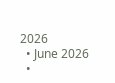2026
  • June 2026
  •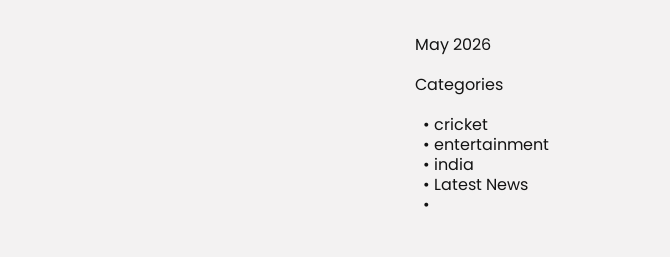May 2026

Categories

  • cricket
  • entertainment
  • india
  • Latest News
  •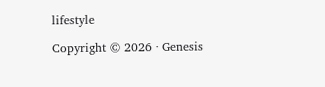lifestyle

Copyright © 2026 · Genesis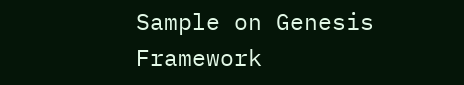Sample on Genesis Framework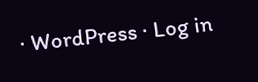· WordPress · Log in